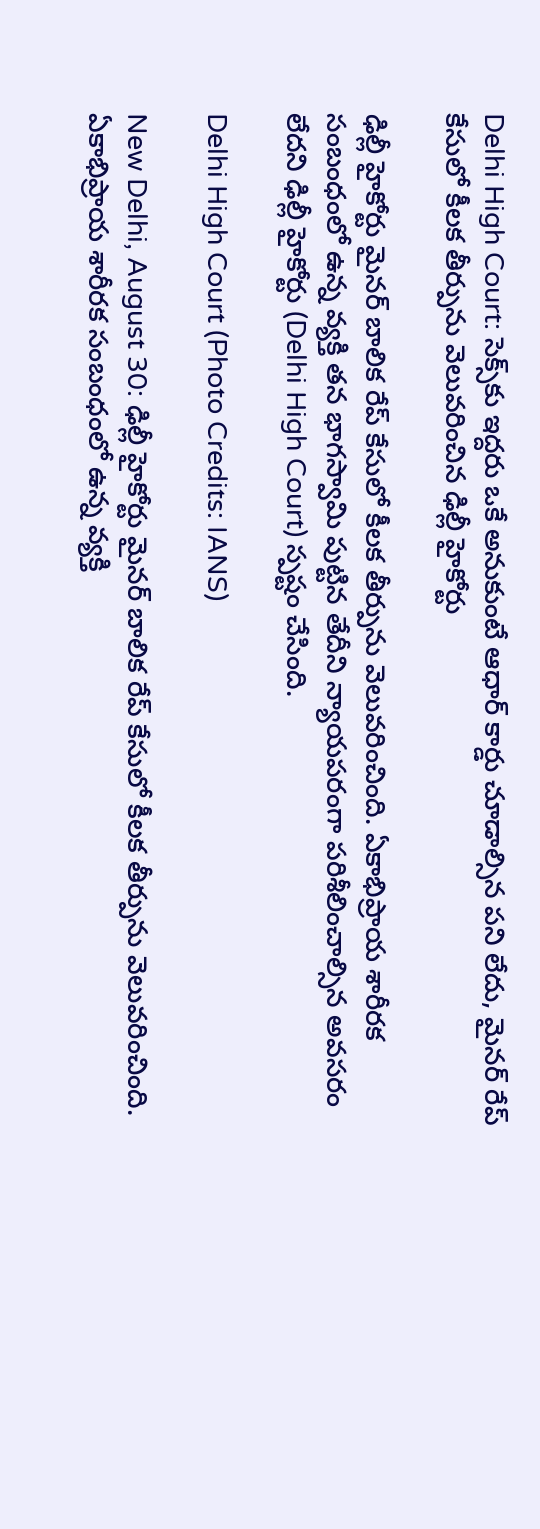Delhi High Court: సెక్స్‌కు ఇద్దరు ఒకే అనుకుంటే ఆధార్ కార్డు చూడాల్సిన పని లేదు, మైనర్ రేప్ కేసులో కీలక తీర్పును వెలువరించిన ఢిల్లీ హైకోర్టు

ఢిల్లీ హైకోర్టు మైనర్ బాలిక రేప్ కేసులో కీల‌క తీర్పును వెలువ‌రించింది. ఏకాభిప్రాయ శారీరక సంబంధంలో ఉన్న వ్యక్తి తన భాగస్వామి పుట్టిన తేదీని న్యాయపరంగా పరిశీలించాల్సిన అవసరం లేదని ఢిల్లీ హైకోర్టు (Delhi High Court) స్పష్టం చేసింది.

Delhi High Court (Photo Credits: IANS)

New Delhi, August 30: ఢిల్లీ హైకోర్టు మైనర్ బాలిక రేప్ కేసులో కీల‌క తీర్పును వెలువ‌రించింది. ఏకాభిప్రాయ శారీరక సంబంధంలో ఉన్న వ్యక్తి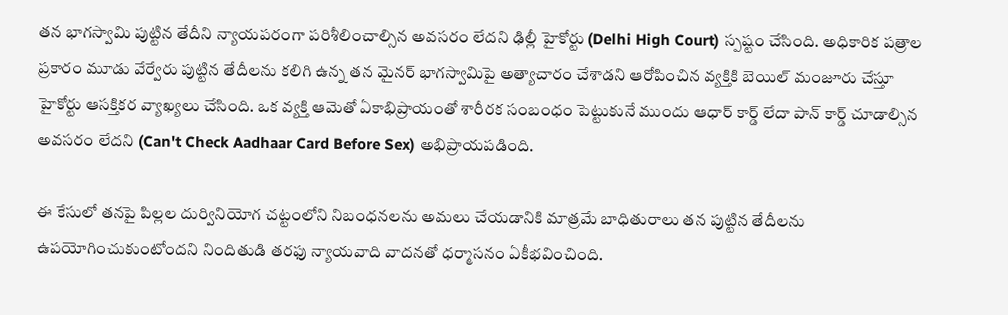తన భాగస్వామి పుట్టిన తేదీని న్యాయపరంగా పరిశీలించాల్సిన అవసరం లేదని ఢిల్లీ హైకోర్టు (Delhi High Court) స్పష్టం చేసింది. అధికారిక పత్రాల ప్రకారం మూడు వేర్వేరు పుట్టిన తేదీలను కలిగి ఉన్న తన మైనర్ భాగస్వామిపై అత్యాచారం చేశాడని ఆరోపించిన వ్యక్తికి బెయిల్ మంజూరు చేస్తూ హైకోర్టు ఆసక్తికర వ్యాఖ్యలు చేసింది. ఒక వ్యక్తి ఆమెతో ఏకాభిప్రాయంతో శారీరక సంబంధం పెట్టుకునే ముందు ఆధార్ కార్డ్ లేదా పాన్ కార్డ్ చూడాల్సిన అవసరం లేదని (Can't Check Aadhaar Card Before Sex) అభిప్రాయపడింది.

ఈ కేసులో తనపై పిల్లల దుర్వినియోగ చట్టంలోని నిబంధనలను అమలు చేయడానికి మాత్రమే బాధితురాలు తన పుట్టిన తేదీలను ఉపయోగించుకుంటోందని నిందితుడి తరఫు న్యాయవాది వాదనతో ధర్మాసనం ఏకీభవించింది.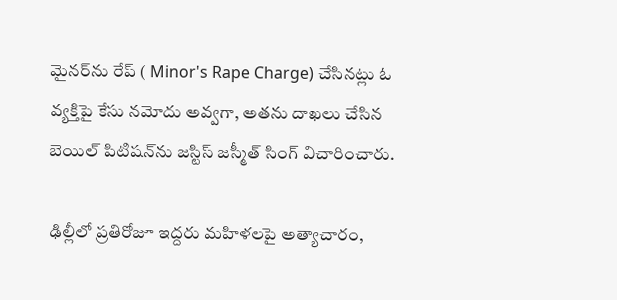మైన‌ర్‌ను రేప్ ( Minor's Rape Charge) చేసినట్లు ఓ వ్య‌క్తిపై కేసు న‌మోదు అవ్వ‌గా, అత‌ను దాఖ‌లు చేసిన బెయిల్ పిటిష‌న్‌ను జ‌స్టిస్ జ‌స్మీత్ సింగ్ విచారించారు.

ఢిల్లీలో ప్రతిరోజూ ఇద్దరు మహిళలపై అత్యాచారం,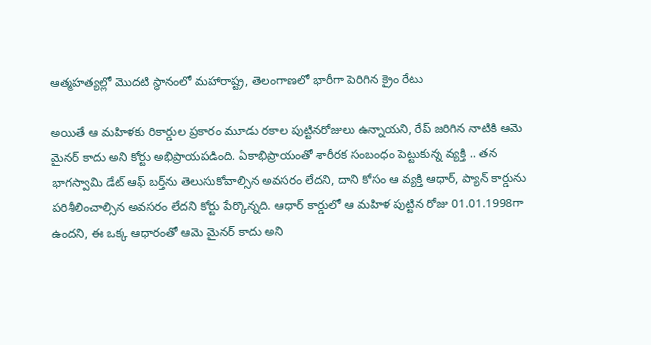ఆత్మహత్యల్లో మొదటి స్థానంలో మహారాష్ట్ర, తెలంగాణలో భారీగా పెరిగిన క్రైం రేటు

అయితే ఆ మ‌హిళకు రికార్డుల ప్ర‌కారం మూడు ర‌కాల పుట్టిన‌రోజులు ఉన్నాయ‌ని, రేప్ జ‌రిగిన నాటికి ఆమె మైన‌ర్ కాదు అని కోర్టు అభిప్రాయ‌ప‌డింది. ఏకాభిప్రాయంతో శారీర‌క సంబంధం పెట్టుకున్న వ్య‌క్తి .. త‌న భాగ‌స్వామి డేట్ ఆఫ్ బ‌ర్త్‌ను తెలుసుకోవాల్సిన అవ‌స‌రం లేద‌ని, దాని కోసం ఆ వ్య‌క్తి ఆధార్‌, ప్యాన్ కార్డును ప‌రిశీలించాల్సిన అవ‌స‌రం లేద‌ని కోర్టు పేర్కొన్న‌ది. ఆధార్ కార్డులో ఆ మ‌హిళ పుట్టిన రోజు 01.01.1998గా ఉంద‌ని, ఈ ఒక్క ఆధారంతో ఆమె మైన‌ర్ కాదు అని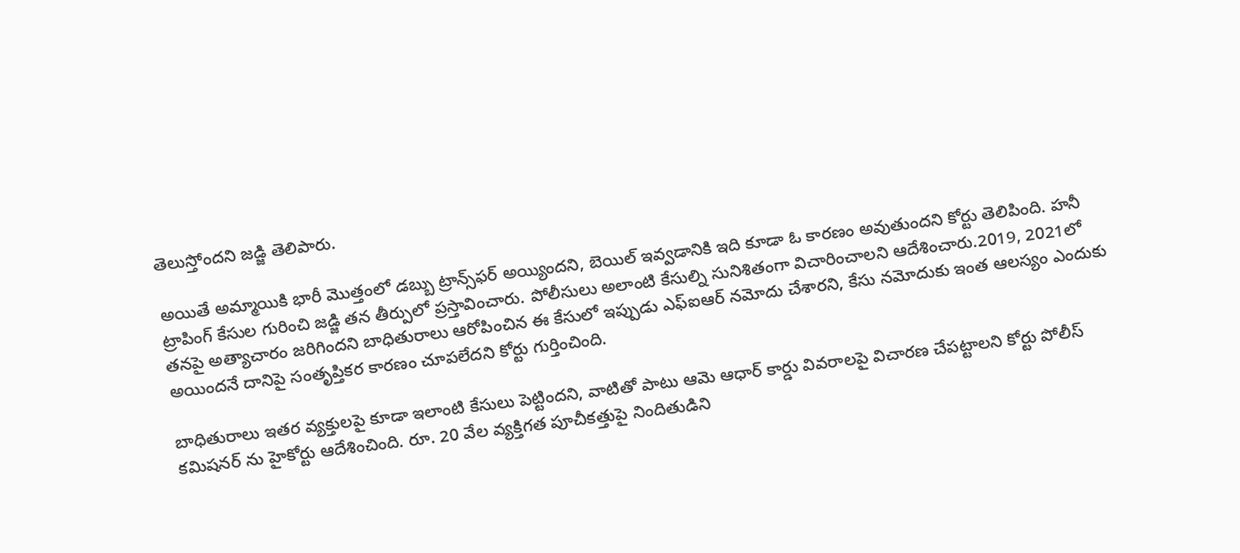తెలుస్తోంద‌ని జ‌డ్జి తెలిపారు.

అయితే అమ్మాయికి భారీ మొత్తంలో డ‌బ్బు ట్రాన్స్‌ఫ‌ర్ అయ్యింద‌ని, బెయిల్ ఇవ్వ‌డానికి ఇది కూడా ఓ కార‌ణం అవుతుంద‌ని కోర్టు తెలిపింది. హ‌నీ ట్రాపింగ్ కేసుల గురించి జ‌డ్జి త‌న తీర్పులో ప్ర‌స్తావించారు. పోలీసులు అలాంటి కేసుల్ని సునిశితంగా విచారించాల‌ని ఆదేశించారు.2019, 2021లో తనపై అత్యాచారం జరిగిందని బాధితురాలు ఆరోపించిన ఈ కేసులో ఇప్పుడు ఎఫ్ఐఆర్ నమోదు చేశారని, కేసు నమోదుకు ఇంత ఆలస్యం ఎందుకు అయిందనే దానిపై సంతృప్తికర కారణం చూపలేదని కోర్టు గుర్తించింది.

బాధితురాలు ఇతర వ్యక్తులపై కూడా ఇలాంటి కేసులు పెట్టిందని, వాటితో పాటు ఆమె ఆధార్ కార్డు వివరాలపై విచారణ చేపట్టాలని కోర్టు పోలీస్ కమిషనర్ ను హైకోర్టు ఆదేశించింది. రూ. 20 వేల వ్యక్తిగత పూచీకత్తుపై నిందితుడిని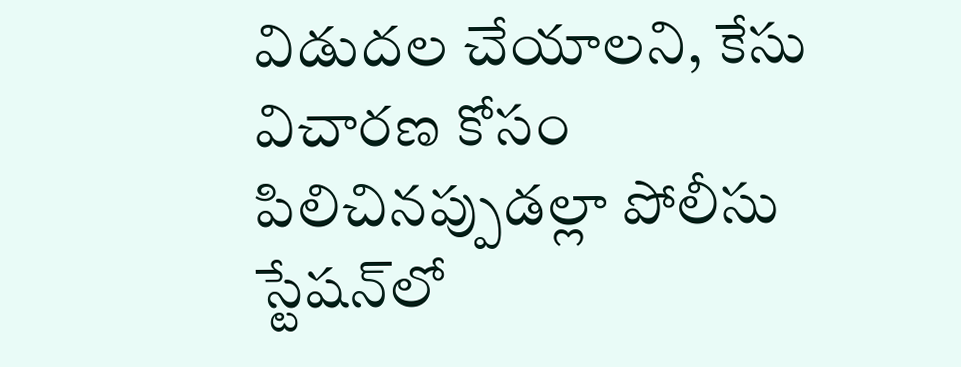విడుదల చేయాలని, కేసు విచారణ కోసం పిలిచినప్పుడల్లా పోలీసు స్టేషన్‌లో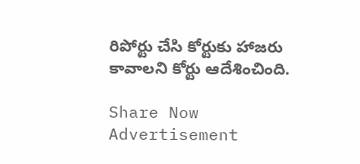రిపోర్టు చేసి కోర్టుకు హాజరు కావాలని కోర్టు ఆదేశించింది.

Share Now
Advertisement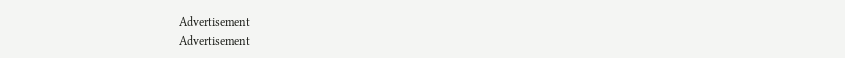Advertisement
Advertisement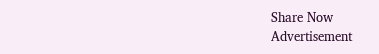Share Now
Advertisement